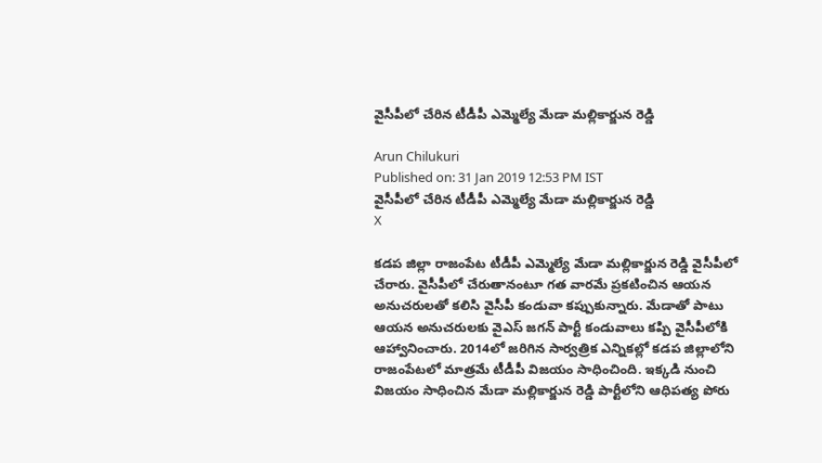వైసీపీలో చేరిన టీడీపీ ఎమ్మెల్యే మేడా మల్లికార్జున రెడ్డి

Arun Chilukuri
Published on: 31 Jan 2019 12:53 PM IST
వైసీపీలో చేరిన టీడీపీ ఎమ్మెల్యే మేడా మల్లికార్జున రెడ్డి
X

కడప జిల్లా రాజంపేట టీడీపీ ఎమ్మెల్యే మేడా మల్లికార్జున రెడ్డి వైసీపీలో చేరారు. వైసీపీలో చేరుతానంటూ గత వారమే ప్రకటించిన ఆయన అనుచరులతో కలిసి వైసీపీ కండువా కప్పుకున్నారు. మేడాతో పాటు ఆయన అనుచరులకు వైఎస్ జగన్ పార్టీ కండువాలు కప్పి వైసీపీలోకి ఆహ్వానించారు. 2014లో జరిగిన సార్వత్రిక ఎన్నికల్లో కడప జిల్లాలోని రాజంపేటలో మాత్రమే టీడీపీ విజయం సాధించింది. ఇక్కడి నుంచి విజయం సాధించిన మేడా మల్లికార్జున రెడ్డి పార్టీలోని ఆధిపత్య పోరు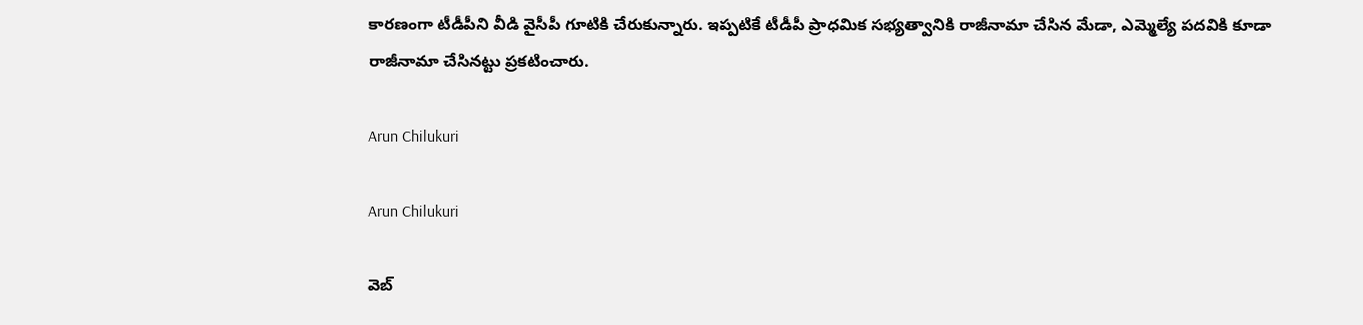కారణంగా టీడీపీని వీడి వైసీపీ గూటికి చేరుకున్నారు. ఇప్పటికే టీడీపీ ప్రాధమిక సభ్యత్వానికి రాజీనామా చేసిన మేడా, ఎమ్మెల్యే పదవికి కూడా రాజీనామా చేసినట్టు ప్రకటించారు.

Arun Chilukuri

Arun Chilukuri

వెబ్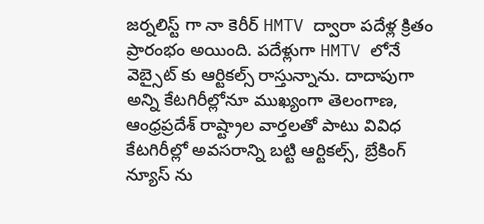జర్నలిస్ట్ గా నా కెరీర్ HMTV ద్వారా పదేళ్ల క్రితం ప్రారంభం అయింది. పదేళ్లుగా HMTV లోనే వెబ్సైట్ కు ఆర్టికల్స్ రాస్తున్నాను. దాదాపుగా అన్ని కేటగిరీల్లోనూ ముఖ్యంగా తెలంగాణ, ఆంధ్రప్రదేశ్ రాష్ట్రాల వార్తలతో పాటు వివిధ కేటగిరీల్లో అవసరాన్ని బట్టి ఆర్టికల్స్, బ్రేకింగ్ న్యూస్ ను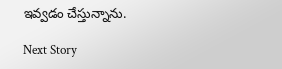ఇవ్వడం చేస్తున్నాను.

Next Story